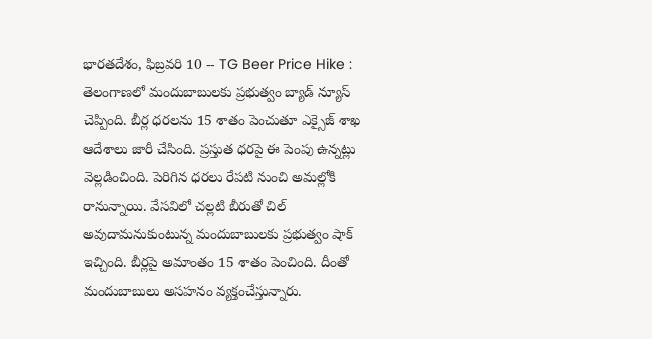భారతదేశం, ఫిబ్రవరి 10 -- TG Beer Price Hike : తెలంగాణలో మందుబాబులకు ప్రభుత్వం బ్యాడ్ న్యూస్ చెప్పింది. బీర్ల ధరలను 15 శాతం పెంచుతూ ఎక్సైజ్ శాఖ ఆదేశాలు జారీ చేసింది. ప్రస్తుత ధరపై ఈ పెంపు ఉన్నట్లు వెల్లడించింది. పెరిగిన ధరలు రేపటి నుంచి అమల్లోకి రానున్నాయి. వేసవిలో చల్లటి బీరుతో చిల్ అవుదామనుకుంటున్న మందుబాబులకు ప్రభుత్వం షాక్ ఇచ్చింది. బీర్లపై అమాంతం 15 శాతం పెంచింది. దీంతో మందుబాబులు అసహనం వ్యక్తంచేస్తున్నారు.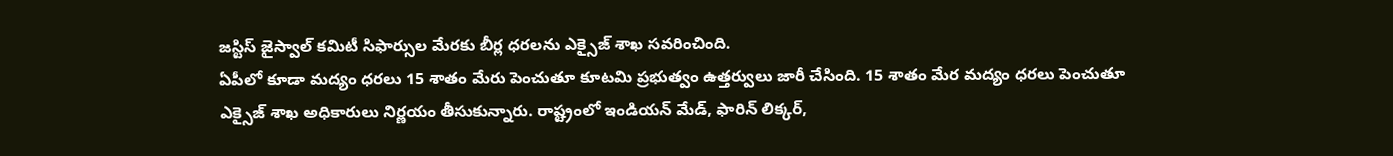జస్టిస్ జైస్వాల్ కమిటీ సిఫార్సుల మేరకు బీర్ల ధరలను ఎక్సైజ్ శాఖ సవరించింది.
ఏపీలో కూడా మద్యం ధరలు 15 శాతం మేరు పెంచుతూ కూటమి ప్రభుత్వం ఉత్తర్వులు జారీ చేసింది. 15 శాతం మేర మద్యం ధరలు పెంచుతూ ఎక్సైజ్ శాఖ అధికారులు నిర్ణయం తీసుకున్నారు. రాష్ట్రంలో ఇండియన్ మేడ్, ఫారిన్ లిక్కర్,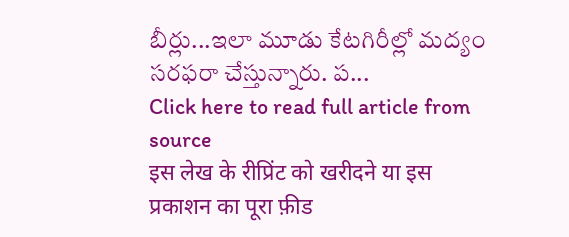బీర్లు...ఇలా మూడు కేటగిరీల్లో మద్యం సరఫరా చేస్తున్నారు. ప...
Click here to read full article from source
इस लेख के रीप्रिंट को खरीदने या इस प्रकाशन का पूरा फ़ीड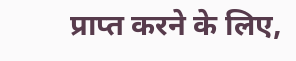प्राप्त करने के लिए,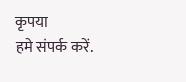कृपया
हमे संपर्क करें.